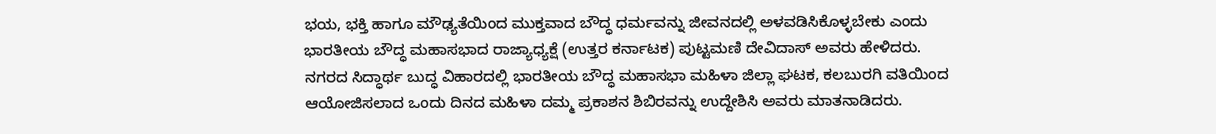ಭಯ, ಭಕ್ತಿ ಹಾಗೂ ಮೌಢ್ಯತೆಯಿಂದ ಮುಕ್ತವಾದ ಬೌದ್ಧ ಧರ್ಮವನ್ನು ಜೀವನದಲ್ಲಿ ಅಳವಡಿಸಿಕೊಳ್ಳಬೇಕು ಎಂದು ಭಾರತೀಯ ಬೌದ್ಧ ಮಹಾಸಭಾದ ರಾಜ್ಯಾಧ್ಯಕ್ಷೆ (ಉತ್ತರ ಕರ್ನಾಟಕ) ಪುಟ್ಟಮಣಿ ದೇವಿದಾಸ್ ಅವರು ಹೇಳಿದರು.
ನಗರದ ಸಿದ್ಧಾರ್ಥ ಬುದ್ಧ ವಿಹಾರದಲ್ಲಿ ಭಾರತೀಯ ಬೌದ್ಧ ಮಹಾಸಭಾ ಮಹಿಳಾ ಜಿಲ್ಲಾ ಘಟಕ, ಕಲಬುರಗಿ ವತಿಯಿಂದ ಆಯೋಜಿಸಲಾದ ಒಂದು ದಿನದ ಮಹಿಳಾ ದಮ್ಮ ಪ್ರಕಾಶನ ಶಿಬಿರವನ್ನು ಉದ್ದೇಶಿಸಿ ಅವರು ಮಾತನಾಡಿದರು.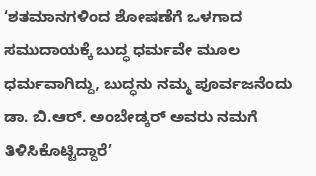‘ಶತಮಾನಗಳಿಂದ ಶೋಷಣೆಗೆ ಒಳಗಾದ ಸಮುದಾಯಕ್ಕೆ ಬುದ್ಧ ಧರ್ಮವೇ ಮೂಲ ಧರ್ಮವಾಗಿದ್ದು, ಬುದ್ಧನು ನಮ್ಮ ಪೂರ್ವಜನೆಂದು ಡಾ. ಬಿ.ಆರ್. ಅಂಬೇಡ್ಕರ್ ಅವರು ನಮಗೆ ತಿಳಿಸಿಕೊಟ್ಟಿದ್ದಾರೆ’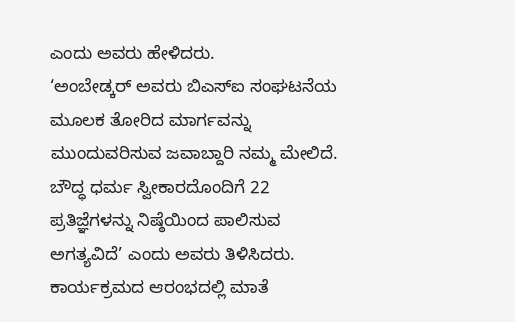ಎಂದು ಅವರು ಹೇಳಿದರು.
‘ಅಂಬೇಡ್ಕರ್ ಅವರು ಬಿಎಸ್ಐ ಸಂಘಟನೆಯ ಮೂಲಕ ತೋರಿದ ಮಾರ್ಗವನ್ನು ಮುಂದುವರಿಸುವ ಜವಾಬ್ದಾರಿ ನಮ್ಮ ಮೇಲಿದೆ. ಬೌದ್ಧ ಧರ್ಮ ಸ್ವೀಕಾರದೊಂದಿಗೆ 22 ಪ್ರತಿಜ್ಞೆಗಳನ್ನು ನಿಷ್ಠೆಯಿಂದ ಪಾಲಿಸುವ ಅಗತ್ಯವಿದೆ’ ಎಂದು ಅವರು ತಿಳಿಸಿದರು.
ಕಾರ್ಯಕ್ರಮದ ಆರಂಭದಲ್ಲಿ ಮಾತೆ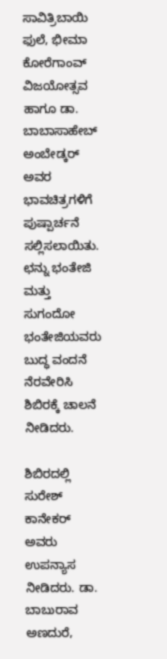ಸಾವಿತ್ರಿಬಾಯಿ ಫುಲೆ, ಭೀಮಾ ಕೋರೆಗಾಂವ್ ವಿಜಯೋತ್ಸವ ಹಾಗೂ ಡಾ. ಬಾಬಾಸಾಹೇಬ್ ಅಂಬೇಡ್ಕರ್ ಅವರ ಭಾವಚಿತ್ರಗಳಿಗೆ ಪುಷ್ಪಾರ್ಚನೆ ಸಲ್ಲಿಸಲಾಯಿತು. ಛನ್ನು ಭಂತೇಜಿ ಮತ್ತು ಸುಗಂದೋ ಭಂತೇಜಿಯವರು ಬುದ್ಧ ವಂದನೆ ನೆರವೇರಿಸಿ ಶಿಬಿರಕ್ಕೆ ಚಾಲನೆ ನೀಡಿದರು.

ಶಿಬಿರದಲ್ಲಿ ಸುರೇಶ್ ಕಾನೇಕರ್ ಅವರು ಉಪನ್ಯಾಸ ನೀಡಿದರು. ಡಾ. ಬಾಬುರಾವ ಅಣದುರೆ,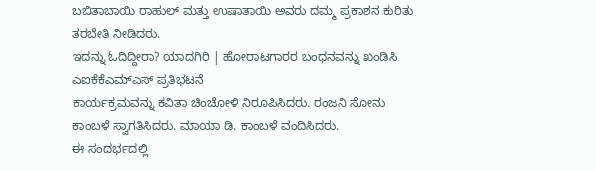ಬಬಿತಾಬಾಯಿ ರಾಹುಲ್ ಮತ್ತು ಉಷಾತಾಯಿ ಅವರು ದಮ್ಮ ಪ್ರಕಾಶನ ಕುರಿತು ತರಬೇತಿ ನೀಡಿದರು.
ಇದನ್ನು ಓದಿದ್ದೀರಾ? ಯಾದಗಿರಿ | ಹೋರಾಟಗಾರರ ಬಂಧನವನ್ನು ಖಂಡಿಸಿ ಎಐಕೆಕೆಎಮ್ಎಸ್ ಪ್ರತಿಭಟನೆ
ಕಾರ್ಯಕ್ರಮವನ್ನು ಕವಿತಾ ಚಿಂಚೋಳಿ ನಿರೂಪಿಸಿದರು. ರಂಜನಿ ಸೋನು ಕಾಂಬಳೆ ಸ್ವಾಗತಿಸಿದರು. ಮಾಯಾ ಡಿ. ಕಾಂಬಳೆ ವಂದಿಸಿದರು.
ಈ ಸಂದರ್ಭದಲ್ಲಿ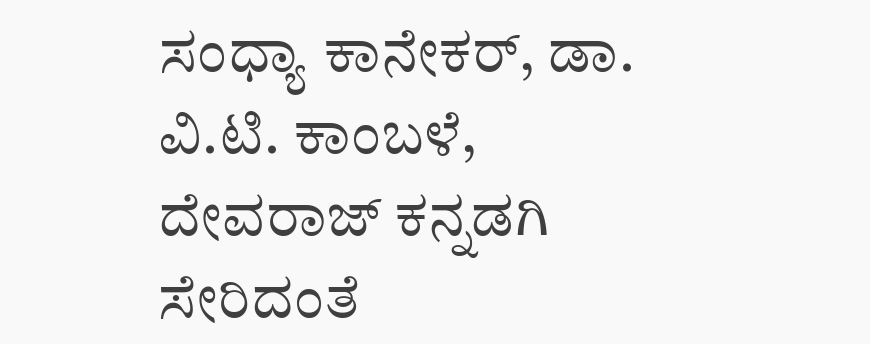ಸಂಧ್ಯಾ ಕಾನೇಕರ್, ಡಾ. ವಿ.ಟಿ. ಕಾಂಬಳೆ, ದೇವರಾಜ್ ಕನ್ನಡಗಿ ಸೇರಿದಂತೆ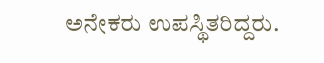ಅನೇಕರು ಉಪಸ್ಥಿತರಿದ್ದರು.